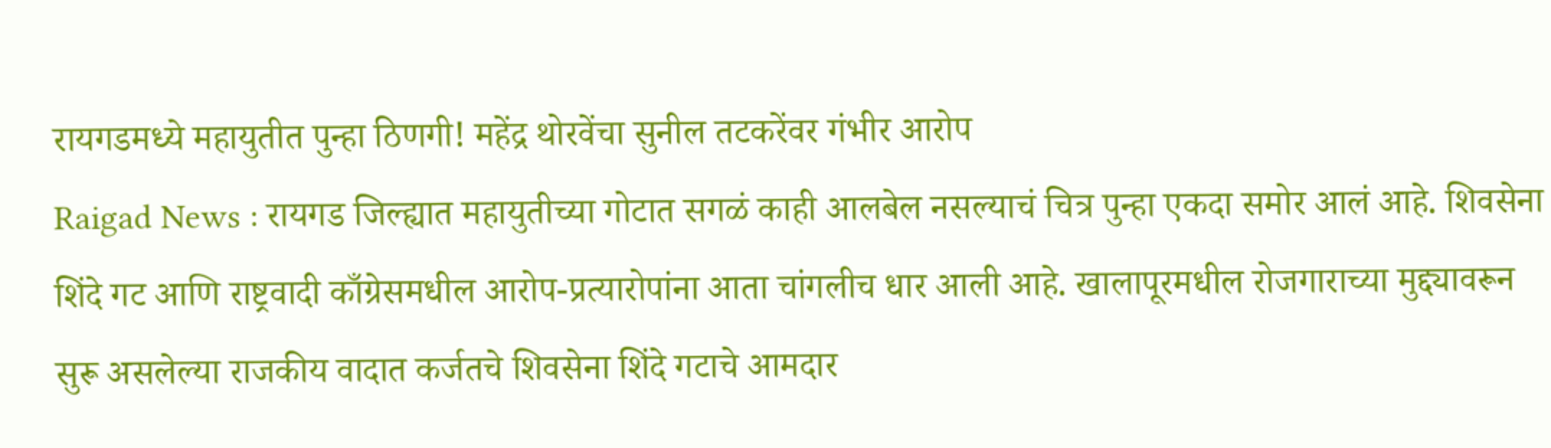रायगडमध्ये महायुतीत पुन्हा ठिणगी! महेंद्र थोरवेंचा सुनील तटकरेंवर गंभीर आरोप
Raigad News : रायगड जिल्ह्यात महायुतीच्या गोटात सगळं काही आलबेल नसल्याचं चित्र पुन्हा एकदा समोर आलं आहे. शिवसेना शिंदे गट आणि राष्ट्रवादी काँग्रेसमधील आरोप-प्रत्यारोपांना आता चांगलीच धार आली आहे. खालापूरमधील रोजगाराच्या मुद्द्यावरून सुरू असलेल्या राजकीय वादात कर्जतचे शिवसेना शिंदे गटाचे आमदार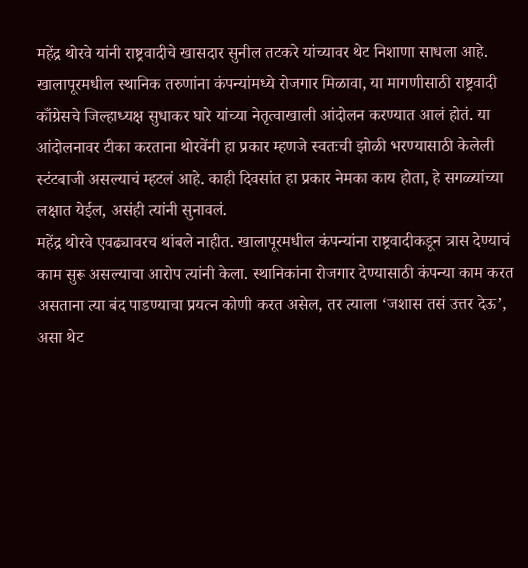महेंद्र थोरवे यांनी राष्ट्रवादीचे खासदार सुनील तटकरे यांच्यावर थेट निशाणा साधला आहे.
खालापूरमधील स्थानिक तरुणांना कंपन्यांमध्ये रोजगार मिळावा, या मागणीसाठी राष्ट्रवादी काँग्रेसचे जिल्हाध्यक्ष सुधाकर घारे यांच्या नेतृत्वाखाली आंदोलन करण्यात आलं होतं. या आंदोलनावर टीका करताना थोरवेंनी हा प्रकार म्हणजे स्वतःची झोळी भरण्यासाठी केलेली स्टंटबाजी असल्याचं म्हटलं आहे. काही दिवसांत हा प्रकार नेमका काय होता, हे सगळ्यांच्या लक्षात येईल, असंही त्यांनी सुनावलं.
महेंद्र थोरवे एवढ्यावरच थांबले नाहीत. खालापूरमधील कंपन्यांना राष्ट्रवादीकडून त्रास देण्याचं काम सुरू असल्याचा आरोप त्यांनी केला. स्थानिकांना रोजगार देण्यासाठी कंपन्या काम करत असताना त्या बंद पाडण्याचा प्रयत्न कोणी करत असेल, तर त्याला ‘जशास तसं उत्तर देऊ’, असा थेट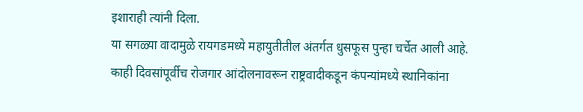इशाराही त्यांनी दिला.
या सगळ्या वादामुळे रायगडमध्ये महायुतीतील अंतर्गत धुसफूस पुन्हा चर्चेत आली आहे. काही दिवसांपूर्वीच रोजगार आंदोलनावरून राष्ट्रवादीकडून कंपन्यांमध्ये स्थानिकांना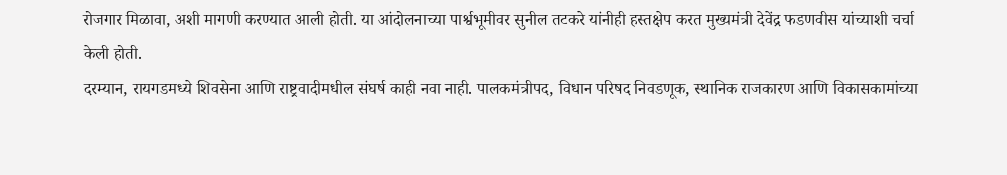रोजगार मिळावा, अशी मागणी करण्यात आली होती. या आंदोलनाच्या पार्श्वभूमीवर सुनील तटकरे यांनीही हस्तक्षेप करत मुख्यमंत्री देवेंद्र फडणवीस यांच्याशी चर्चा केली होती.
दरम्यान, रायगडमध्ये शिवसेना आणि राष्ट्रवादीमधील संघर्ष काही नवा नाही. पालकमंत्रीपद, विधान परिषद निवडणूक, स्थानिक राजकारण आणि विकासकामांच्या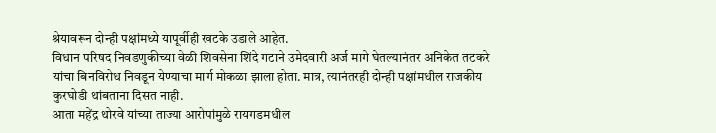श्रेयावरून दोन्ही पक्षांमध्ये यापूर्वीही खटके उडाले आहेत.
विधान परिषद निवडणुकीच्या वेळी शिवसेना शिंदे गटाने उमेदवारी अर्ज मागे घेतल्यानंतर अनिकेत तटकरे यांचा बिनविरोध निवडून येण्याचा मार्ग मोकळा झाला होता. मात्र, त्यानंतरही दोन्ही पक्षांमधील राजकीय कुरघोडी थांबताना दिसत नाही.
आता महेंद्र थोरवे यांच्या ताज्या आरोपांमुळे रायगडमधील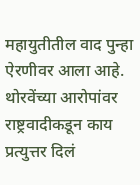महायुतीतील वाद पुन्हा ऐरणीवर आला आहे. थोरवेंच्या आरोपांवर राष्ट्रवादीकडून काय प्रत्युत्तर दिलं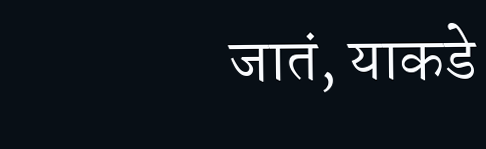जातं, याकडे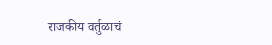राजकीय वर्तुळाचं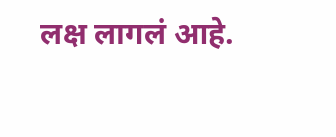लक्ष लागलं आहे.